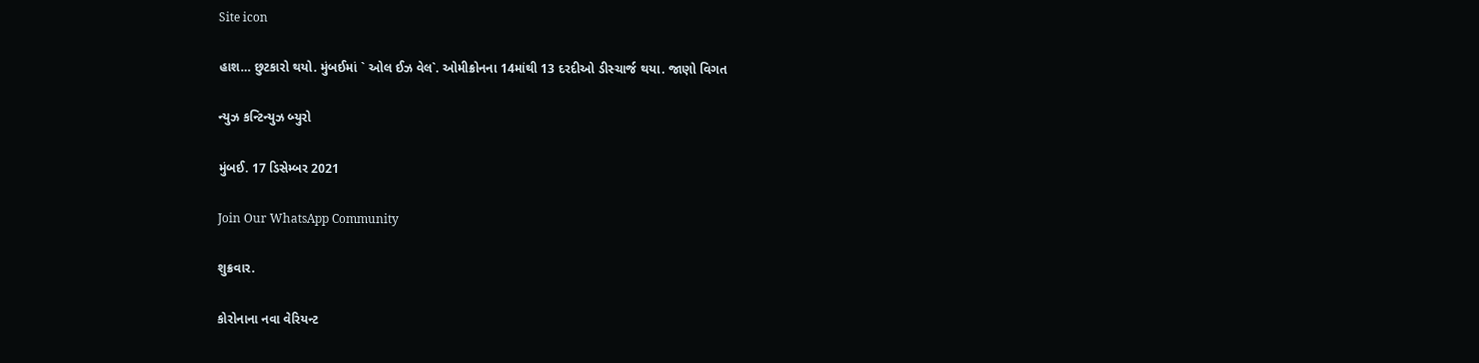Site icon

હાશ… છુટકારો થયો. મુંબઈમાં ` ઓલ ઈઝ વેલ`. ઓમીક્રોનના 14માંથી 13 દરદીઓ ડીસ્ચાર્જ થયા. જાણો વિગત

ન્યુઝ કન્ટિન્યુઝ બ્યુરો

મુંબઈ. 17 ડિસેમ્બર 2021

Join Our WhatsApp Community

શુક્રવાર.

કોરોનાના નવા વેરિયન્ટ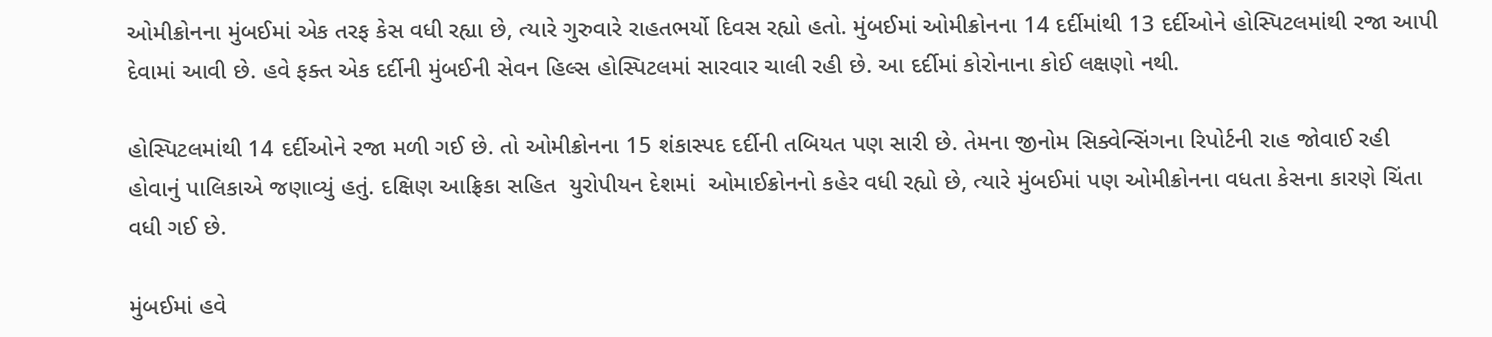ઓમીક્રોનના મુંબઈમાં એક તરફ કેસ વધી રહ્યા છે, ત્યારે ગુરુવારે રાહતભર્યો દિવસ રહ્યો હતો. મુંબઈમાં ઓમીક્રોનના 14 દર્દીમાંથી 13 દર્દીઓને હોસ્પિટલમાંથી રજા આપી દેવામાં આવી છે. હવે ફક્ત એક દર્દીની મુંબઈની સેવન હિલ્સ હોસ્પિટલમાં સારવાર ચાલી રહી છે. આ દર્દીમાં કોરોનાના કોઈ લક્ષણો નથી.

હોસ્પિટલમાંથી 14 દર્દીઓને રજા મળી ગઈ છે. તો ઓમીક્રોનના 15 શંકાસ્પદ દર્દીની તબિયત પણ સારી છે. તેમના જીનોમ સિક્વેન્સિંગના રિપોર્ટની રાહ જોવાઈ રહી હોવાનું પાલિકાએ જણાવ્યું હતું. દક્ષિણ આફ્રિકા સહિત  યુરોપીયન દેશમાં  ઓમાઈક્રોનનો કહેર વધી રહ્યો છે, ત્યારે મુંબઈમાં પણ ઓમીક્રોનના વધતા કેસના કારણે ચિંતા વધી ગઈ છે.

મુંબઈમાં હવે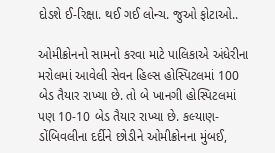દોડશે ઈ-રિક્ષા. થઈ ગઈ લોન્ચ. જુઓ ફોટાઓ..

ઓમીક્રોનનો સામનો કરવા માટે પાલિકાએ અંધેરીના મરોલમાં આવેલી સેવન હિલ્સ હોસ્પિટલમાં 100 બેડ તૈયાર રાખ્યા છે. તો બે ખાનગી હોસ્પિટલમાં પણ 10-10 બેડ તૈયાર રાખ્યા છે. કલ્યાણ-ડોંબિવલીના દર્દીને છોડીને ઓમીક્રોનના મુંબઈ,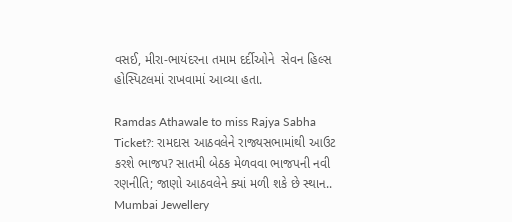વસઈ, મીરા-ભાયંદરના તમામ દર્દીઓને  સેવન હિલ્સ હોસ્પિટલમાં રાખવામાં આવ્યા હતા.

Ramdas Athawale to miss Rajya Sabha Ticket?: રામદાસ આઠવલેને રાજ્યસભામાંથી આઉટ કરશે ભાજપ? સાતમી બેઠક મેળવવા ભાજપની નવી રણનીતિ; જાણો આઠવલેને ક્યાં મળી શકે છે સ્થાન..
Mumbai Jewellery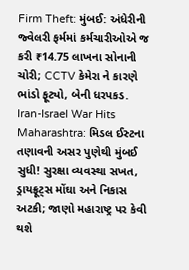Firm Theft: મુંબઈ: અંધેરીની જ્વેલરી ફર્મમાં કર્મચારીઓએ જ કરી ₹14.75 લાખના સોનાની ચોરી; CCTV કેમેરા ને કારણે ભાંડો ફૂટ્યો, બેની ધરપકડ.
Iran-Israel War Hits Maharashtra: મિડલ ઈસ્ટના તણાવની અસર પુણેથી મુંબઈ સુધી! સુરક્ષા વ્યવસ્થા સખત, ડ્રાયફ્રૂટ્સ મોંઘા અને નિકાસ અટકી; જાણો મહારાષ્ટ્ર પર કેવી થશે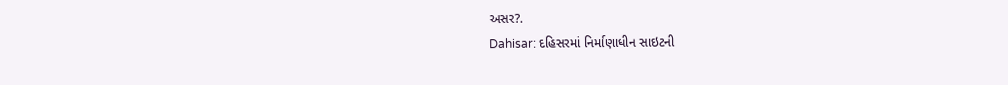અસર?.
Dahisar: દહિસરમાં નિર્માણાધીન સાઇટની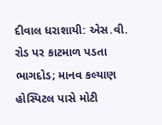દીવાલ ધરાશાયી: એસ.વી. રોડ પર કાટમાળ પડતા ભાગદોડ; માનવ કલ્યાણ હોસ્પિટલ પાસે મોટી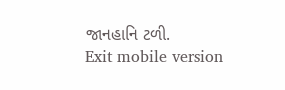જાનહાનિ ટળી.
Exit mobile version